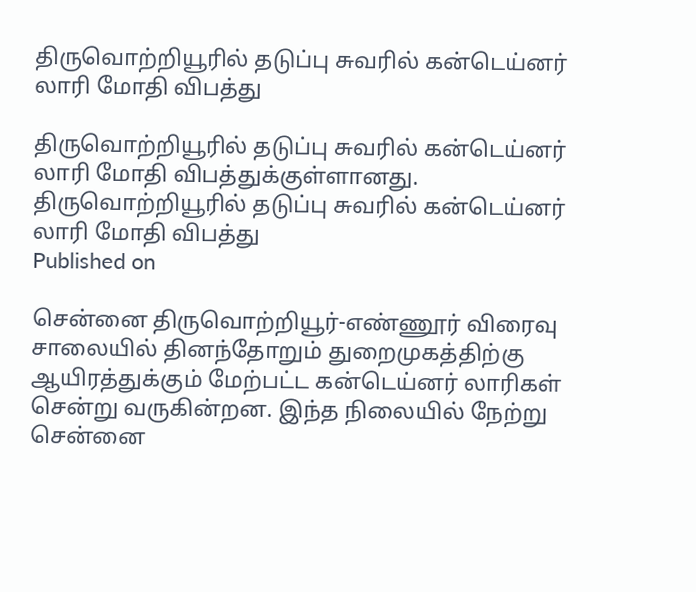திருவொற்றியூரில் தடுப்பு சுவரில் கன்டெய்னர் லாரி மோதி விபத்து

திருவொற்றியூரில் தடுப்பு சுவரில் கன்டெய்னர் லாரி மோதி விபத்துக்குள்ளானது.
திருவொற்றியூரில் தடுப்பு சுவரில் கன்டெய்னர் லாரி மோதி விபத்து
Published on

சென்னை திருவொற்றியூர்-எண்ணூர் விரைவு சாலையில் தினந்தோறும் துறைமுகத்திற்கு ஆயிரத்துக்கும் மேற்பட்ட கன்டெய்னர் லாரிகள் சென்று வருகின்றன. இந்த நிலையில் நேற்று சென்னை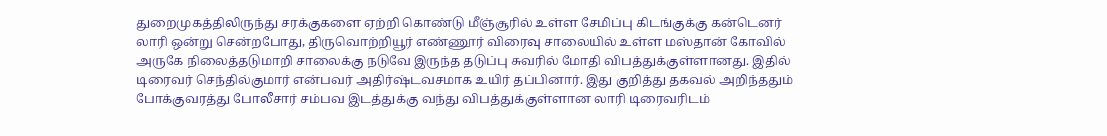துறைமுகத்திலிருந்து சரக்குகளை ஏற்றி கொண்டு மீஞ்சூரில் உள்ள சேமிப்பு கிடங்குக்கு கன்டெனர் லாரி ஒன்று சென்றபோது, திருவொற்றியூர் எண்ணூர் விரைவு சாலையில் உள்ள மஸ்தான் கோவில் அருகே நிலைத்தடுமாறி சாலைக்கு நடுவே இருந்த தடுப்பு சுவரில் மோதி விபத்துக்குள்ளானது. இதில் டிரைவர் செந்தில்குமார் என்பவர் அதிர்ஷ்டவசமாக உயிர் தப்பினார். இது குறித்து தகவல் அறிந்ததும் போக்குவரத்து போலீசார் சம்பவ இடத்துக்கு வந்து விபத்துக்குள்ளான லாரி டிரைவரிடம்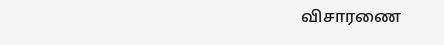விசாரணை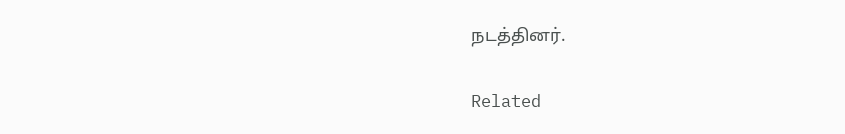நடத்தினர்.

Related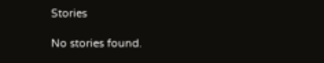Stories

No stories found.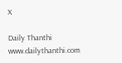X

Daily Thanthi
www.dailythanthi.com